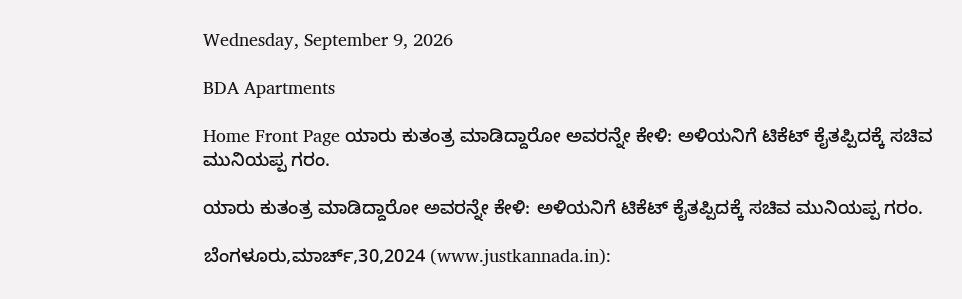Wednesday, September 9, 2026

BDA Apartments

Home Front Page ಯಾರು ಕುತಂತ್ರ ಮಾಡಿದ್ದಾರೋ ಅವರನ್ನೇ ಕೇಳಿ: ಅಳಿಯನಿಗೆ ಟಿಕೆಟ್ ಕೈತಪ್ಪಿದಕ್ಕೆ ಸಚಿವ ಮುನಿಯಪ್ಪ ಗರಂ.

ಯಾರು ಕುತಂತ್ರ ಮಾಡಿದ್ದಾರೋ ಅವರನ್ನೇ ಕೇಳಿ: ಅಳಿಯನಿಗೆ ಟಿಕೆಟ್ ಕೈತಪ್ಪಿದಕ್ಕೆ ಸಚಿವ ಮುನಿಯಪ್ಪ ಗರಂ.

ಬೆಂಗಳೂರು,ಮಾರ್ಚ್,30,2024 (www.justkannada.in):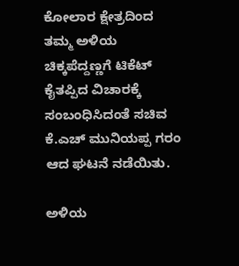ಕೋಲಾರ ಕ್ಷೇತ್ರದಿಂದ ತಮ್ಮ ಅಳಿಯ ಚಿಕ್ಕಪೆದ್ದಣ್ಣಗೆ ಟಿಕೆಟ್ ಕೈತಪ್ಪಿದ ವಿಚಾರಕ್ಕೆ ಸಂಬಂಧಿಸಿದಂತೆ ಸಚಿವ ಕೆ.ಎಚ್ ಮುನಿಯಪ್ಪ ಗರಂ ಆದ ಘಟನೆ ನಡೆಯಿತು.

ಅಳಿಯ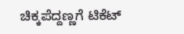ಚಿಕ್ಕಪೆದ್ದಣ್ಣಗೆ ಟಿಕೆಟ್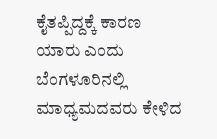ಕೈತಪ್ಪಿದ್ದಕ್ಕೆ ಕಾರಣ ಯಾರು ಎಂದು ಬೆಂಗಳೂರಿನಲ್ಲಿ ಮಾಧ್ಯಮದವರು ಕೇಳಿದ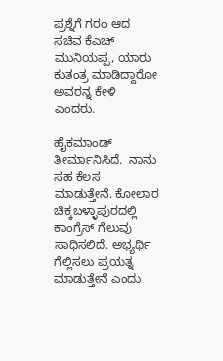ಪ್ರಶ್ನೆಗೆ ಗರಂ ಆದ ಸಚಿವ ಕೆಎಚ್ ಮುನಿಯಪ್ಪ, ಯಾರು ಕುತಂತ್ರ ಮಾಡಿದ್ದಾರೋ ಅವರನ್ನ ಕೇಳಿ ಎಂದರು.

ಹೈಕಮಾಂಡ್  ತೀರ್ಮಾನಿಸಿದೆ.  ನಾನು ಸಹ ಕೆಲಸ ಮಾಡುತ್ತೇನೆ. ಕೋಲಾರ ಚಿಕ್ಕಬಳ್ಳಾಪುರದಲ್ಲಿ ಕಾಂಗ್ರೆಸ್ ಗೆಲುವು ಸಾಧಿಸಲಿದೆ. ಅಭ್ಯರ್ಥಿ ಗೆಲ್ಲಿಸಲು ಪ್ರಯತ್ನ ಮಾಡುತ್ತೇನೆ ಎಂದು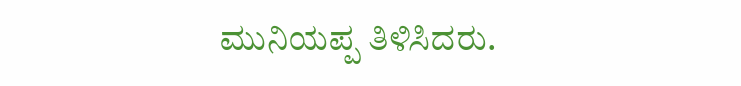ಮುನಿಯಪ್ಪ ತಿಳಿಸಿದರು.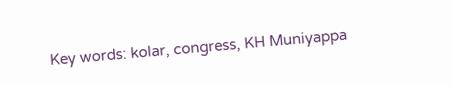Key words: kolar, congress, KH Muniyappa